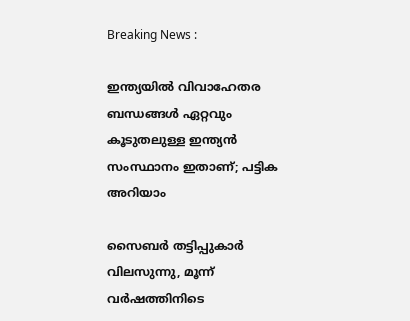Breaking News :

ഇന്ത്യയില്‍ വിവാഹേതര ബന്ധങ്ങള്‍ ഏറ്റവും കൂടുതലുള്ള ഇന്ത്യന്‍ സംസ്ഥാനം ഇതാണ്; പട്ടിക അറിയാം

സൈബര്‍ തട്ടിപ്പുകാര്‍ വിലസുന്നു, മൂന്ന് വര്‍ഷത്തിനിടെ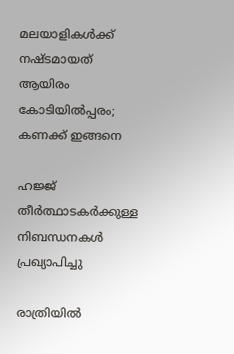മലയാളികള്‍ക്ക് നഷ്ടമായത് ആയിരം കോടിയില്‍പ്പരം; കണക്ക് ഇങ്ങനെ

ഹജ്ജ് തീർത്ഥാടകർക്കുള്ള നിബന്ധനകൾ പ്രഖ്യാപിച്ചു

രാത്രിയിൽ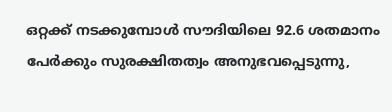ഒറ്റക്ക് നടക്കുമ്പോൾ സൗദിയിലെ 92.6 ശതമാനം പേർക്കും സുരക്ഷിതത്വം അനുഭവപ്പെടുന്നു,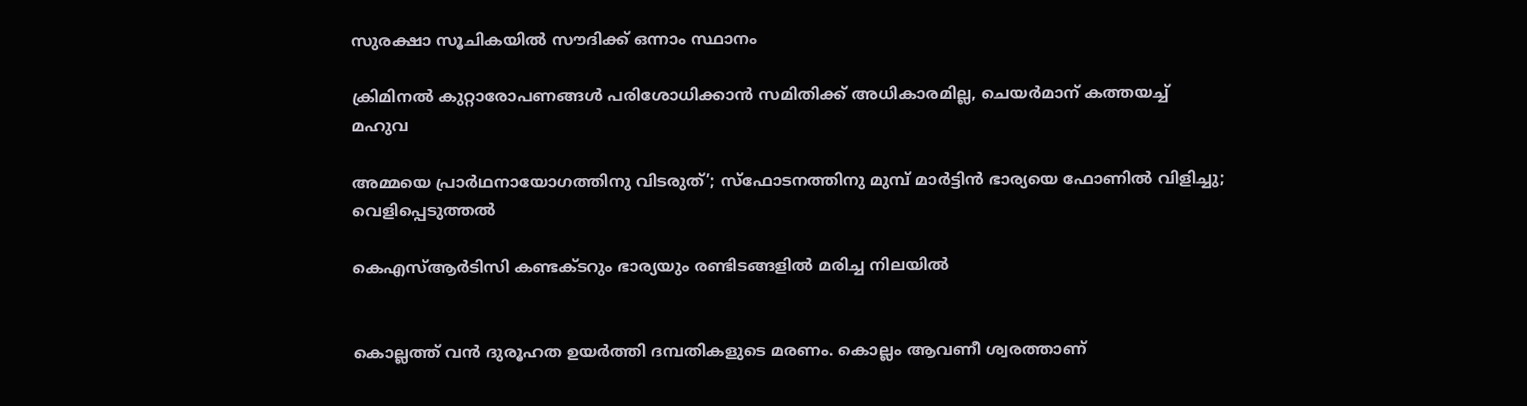സുരക്ഷാ സൂചികയിൽ സൗദിക്ക് ഒന്നാം സ്ഥാനം

ക്രിമിനല്‍ കുറ്റാരോപണങ്ങള്‍ പരിശോധിക്കാന്‍ സമിതിക്ക്‌ അധികാരമില്ല, ചെയര്‍മാന്‌ കത്തയച്ച് മഹുവ

അമ്മയെ പ്രാര്‍ഥനായോഗത്തിനു വിടരുത്’; സ്‌ഫോടനത്തിനു മുമ്പ് മാര്‍ട്ടിന്‍ ഭാര്യയെ ഫോണില്‍ വിളിച്ചു; വെളിപ്പെടുത്തല്‍

കെഎസ്ആർടിസി കണ്ടക്ടറും ഭാര്യയും രണ്ടിടങ്ങളിൽ മരിച്ച നിലയിൽ


കൊല്ലത്ത് വൻ ദുരൂഹത ഉയർത്തി ദമ്പതികളുടെ മരണം. കൊല്ലം ആവണീ ശ്വരത്താണ്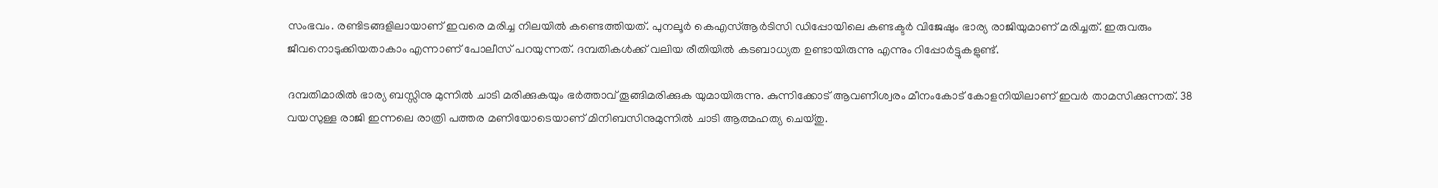സംഭവം. രണ്ടിടങ്ങളിലായാണ് ഇവരെ മരിച്ച നിലയിൽ കണ്ടെത്തിയത്. പുനലൂർ കെഎസ്ആർടിസി ഡിപ്പോയിലെ കണ്ടക്ടർ വിജേഷും ഭാര്യ രാജിയുമാണ് മരിച്ചത്. ഇരുവരും ജീവനൊടുക്കിയതാകാം എന്നാണ് പോലീസ് പറയുന്നത്. ദമ്പതികൾക്ക് വലിയ രീതിയിൽ കടബാധ്യത ഉണ്ടായിരുന്നു എന്നും റിപ്പോർട്ടുകളുണ്ട്.

ദമ്പതിമാരിൽ ഭാര്യ ബസ്സിനു മുന്നിൽ ചാടി മരിക്കുകയും ഭർത്താവ് തൂങ്ങിമരിക്കുക യുമായിരുന്നു. കുന്നിക്കോട് ആവണീശ്വരം മീനംകോട് കോളനിയിലാണ് ഇവർ താമസിക്കുന്നത്. 38 വയസുള്ള രാജി ഇന്നലെ രാത്രി പത്തര മണിയോടെയാണ് മിനിബസിനുമുന്നിൽ ചാടി ആത്മഹത്യ ചെയ്തു.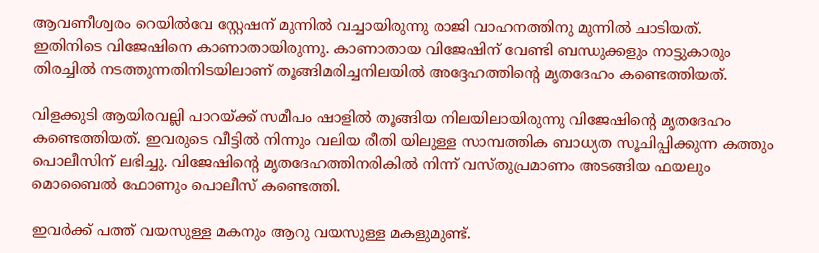ആവണീശ്വരം റെയിൽവേ സ്റ്റേഷന് മുന്നിൽ വച്ചായിരുന്നു രാജി വാഹനത്തിനു മുന്നിൽ ചാടിയത്. ഇതിനിടെ വിജേഷിനെ കാണാതായിരുന്നു. കാണാതായ വിജേഷിന് വേണ്ടി ബന്ധുക്കളും നാട്ടുകാരും തിരച്ചിൽ നടത്തുന്നതിനിടയിലാണ് തൂങ്ങിമരിച്ചനിലയിൽ അദ്ദേഹത്തിൻ്റെ മൃതദേഹം കണ്ടെത്തിയത്.

വിളക്കുടി ആയിരവല്ലി പാറയ്ക്ക് സമീപം ഷാളിൽ തൂങ്ങിയ നിലയിലായിരുന്നു വിജേഷിൻ്റെ മൃതദേഹം കണ്ടെത്തിയത്. ഇവരുടെ വീട്ടിൽ നിന്നും വലിയ രീതി യിലുള്ള സാമ്പത്തിക ബാധ്യത സൂചിപ്പിക്കുന്ന കത്തും പൊലീസിന് ലഭിച്ചു. വിജേഷിൻ്റെ മൃതദേഹത്തിനരികിൽ നിന്ന് വസ്തുപ്രമാണം അടങ്ങിയ ഫയലും മൊബൈൽ ഫോണും പൊലീസ് കണ്ടെത്തി.

ഇവർക്ക് പത്ത് വയസുള്ള മകനും ആറു വയസുള്ള മകളുമുണ്ട്.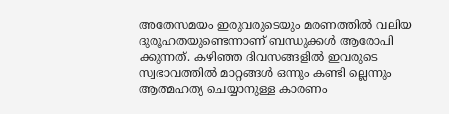അതേസമയം ഇരുവരുടെയും മരണത്തിൽ വലിയ ദുരൂഹതയുണ്ടെന്നാണ് ബന്ധുക്കൾ ആരോപി ക്കുന്നത്. കഴിഞ്ഞ ദിവസങ്ങളിൽ ഇവരുടെ സ്വഭാവത്തിൽ മാറ്റങ്ങൾ ഒന്നും കണ്ടി ല്ലെന്നും ആത്മഹത്യ ചെയ്യാനുള്ള കാരണം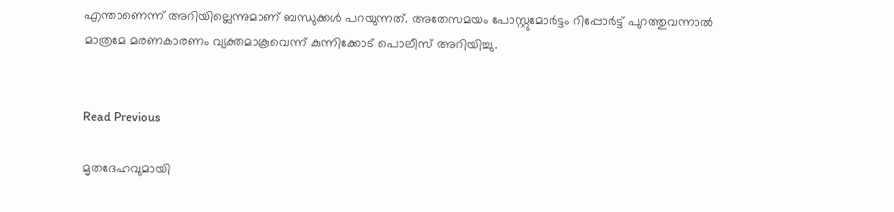എന്താണെന്ന് അറിയില്ലെന്നുമാണ് ബന്ധുക്കൾ പറയുന്നത്. അതേസമയം പോസ്റ്റുമോർട്ടം റിപ്പോർട്ട് പുറത്തുവന്നാൽ മാത്രമേ മരണകാരണം വ്യക്തമാകൂവെന്ന് കുന്നിക്കോട് പൊലീസ് അറിയിച്ചു.


Read Previous

മൃതദേഹവുമായി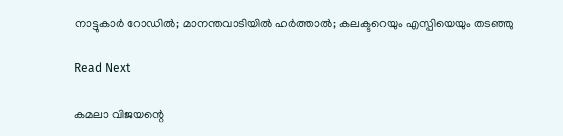നാട്ടുകാര്‍ റോഡില്‍; മാനന്തവാടിയില്‍ ഹര്‍ത്താല്‍; കലക്ടറെയും എസ്പിയെയും തടഞ്ഞു

Read Next

കമലാ വിജയന്റെ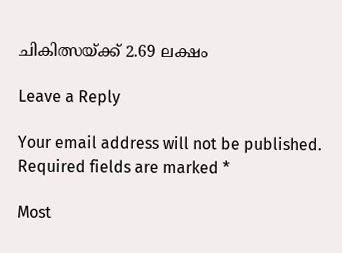ചികിത്സയ്ക്ക് 2.69 ലക്ഷം

Leave a Reply

Your email address will not be published. Required fields are marked *

Most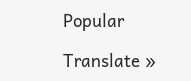Popular

Translate »